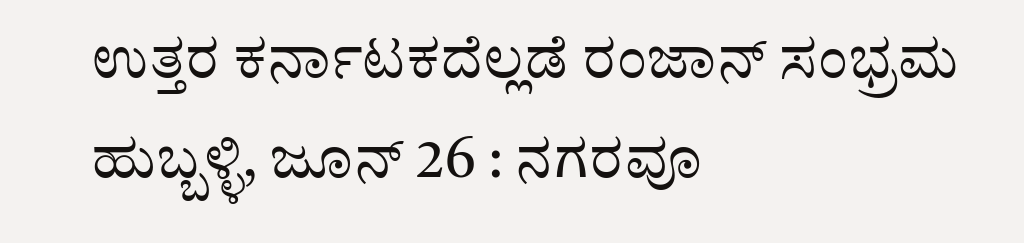ಉತ್ತರ ಕರ್ನಾಟಕದೆಲ್ಲಡೆ ರಂಜಾನ್ ಸಂಭ್ರಮ
ಹುಬ್ಬಳ್ಳಿ, ಜೂನ್ 26 : ನಗರವೂ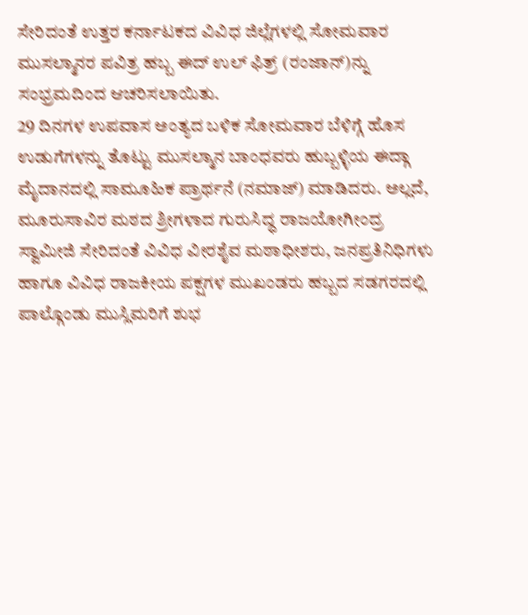ಸೇರಿದಂತೆ ಉತ್ತರ ಕರ್ನಾಟಕದ ವಿವಿಧ ಜಿಲ್ಲೆಗಳಲ್ಲಿ ಸೋಮವಾರ ಮುಸಲ್ಮಾನರ ಪವಿತ್ರ ಹಬ್ಬ ಈದ್ ಉಲ್ ಫಿತ್ರ್ (ರಂಜಾನ್)ನ್ನು ಸಂಭ್ರಮದಿಂದ ಆಚರಿಸಲಾಯಿತು.
29 ದಿನಗಳ ಉಪವಾಸ ಅಂತ್ಯದ ಬಳಿಕ ಸೋಮವಾರ ಬೆಳಿಗ್ಗೆ ಹೊಸ ಉಡುಗೆಗಳನ್ನು ತೊಟ್ಟು ಮುಸಲ್ಮಾನ ಬಾಂಧವರು ಹುಬ್ಬಳ್ಳಿಯ ಈದ್ಗಾ ಮೈದಾನದಲ್ಲಿ ಸಾಮೂಹಿಕ ಪ್ರಾರ್ಥನೆ (ನಮಾಜ್) ಮಾಡಿದರು. ಅಲ್ಲದೆ, ಮೂರುಸಾವಿರ ಮಠದ ಶ್ರೀಗಳಾದ ಗುರುಸಿದ್ಧ ರಾಜಯೋಗೀಂದ್ರ ಸ್ವಾಮೀಜಿ ಸೇರಿದಂತೆ ವಿವಿಧ ವೀರಶೈವ ಮಠಾಧೀಶರು, ಜನಪ್ರತಿನಿಧಿಗಳು ಹಾಗೂ ವಿವಿಧ ರಾಜಕೀಯ ಪಕ್ಷಗಳ ಮುಖಂಡರು ಹಬ್ಬದ ಸಡಗರದಲ್ಲಿ ಪಾಲ್ಗೊಂಡು ಮುಸ್ಲಿಮರಿಗೆ ಶುಭ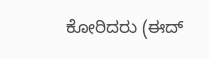ಕೋರಿದರು (ಈದ್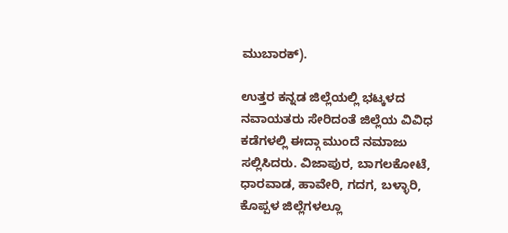ಮುಬಾರಕ್).

ಉತ್ತರ ಕನ್ನಡ ಜಿಲ್ಲೆಯಲ್ಲಿ ಭಟ್ಕಳದ ನವಾಯತರು ಸೇರಿದಂತೆ ಜಿಲ್ಲೆಯ ವಿವಿಧ ಕಡೆಗಳಲ್ಲಿ ಈದ್ಗಾ ಮುಂದೆ ನಮಾಜು ಸಲ್ಲಿಸಿದರು. ವಿಜಾಪುರ, ಬಾಗಲಕೋಟೆ, ಧಾರವಾಡ, ಹಾವೇರಿ, ಗದಗ, ಬಳ್ಳಾರಿ, ಕೊಪ್ಪಳ ಜಿಲ್ಲೆಗಳಲ್ಲೂ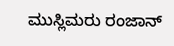ಮುಸ್ಲಿಮರು ರಂಜಾನ್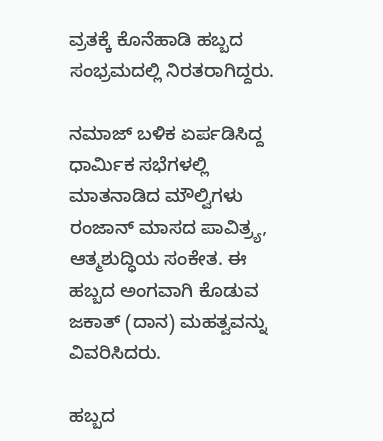ವ್ರತಕ್ಕೆ ಕೊನೆಹಾಡಿ ಹಬ್ಬದ ಸಂಭ್ರಮದಲ್ಲಿ ನಿರತರಾಗಿದ್ದರು.

ನಮಾಜ್ ಬಳಿಕ ಏರ್ಪಡಿಸಿದ್ದ ಧಾರ್ಮಿಕ ಸಭೆಗಳಲ್ಲಿ ಮಾತನಾಡಿದ ಮೌಲ್ವಿಗಳು ರಂಜಾನ್ ಮಾಸದ ಪಾವಿತ್ರ್ಯ, ಆತ್ಮಶುದ್ಧಿಯ ಸಂಕೇತ. ಈ ಹಬ್ಬದ ಅಂಗವಾಗಿ ಕೊಡುವ ಜಕಾತ್ (ದಾನ) ಮಹತ್ವವನ್ನು ವಿವರಿಸಿದರು.

ಹಬ್ಬದ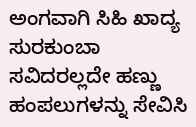ಅಂಗವಾಗಿ ಸಿಹಿ ಖಾದ್ಯ ಸುರಕುಂಬಾ ಸವಿದರಲ್ಲದೇ ಹಣ್ಣು ಹಂಪಲುಗಳನ್ನು ಸೇವಿಸಿ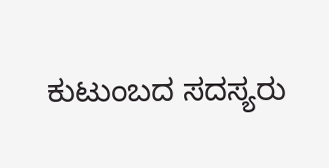ಕುಟುಂಬದ ಸದಸ್ಯರು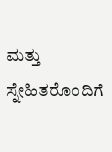ಮತ್ತು ಸ್ನೇಹಿತರೊಂದಿಗೆ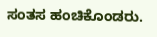ಸಂತಸ ಹಂಚಿಕೊಂಡರು.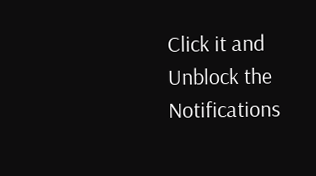Click it and Unblock the Notifications